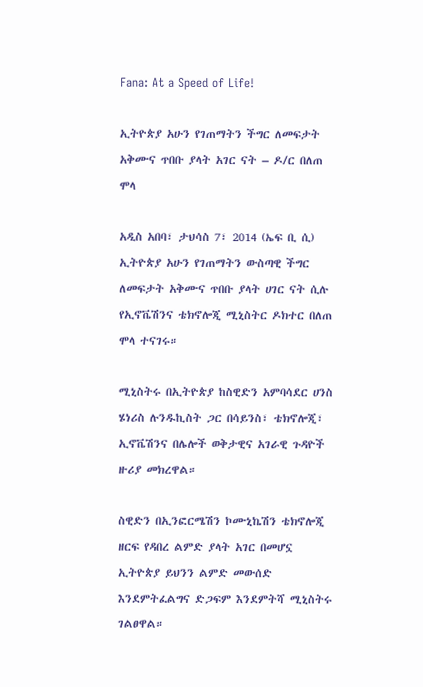Fana: At a Speed of Life!

ኢትዮጵያ አሁን የገጠማትን ችግር ለመፍታት አቅሙና ጥበቡ ያላት አገር ናት – ዶ/ር በለጠ ሞላ

አዲስ አበባ፣ ታህሳስ 7፣ 2014 (ኤፍ ቢ ሲ) ኢትዮጵያ አሁን የገጠማትን ውስጣዊ ችግር ለመፍታት አቅሙና ጥበቡ ያላት ሀገር ናት ሲሉ የኢኖቬሽንና ቴክኖሎጂ ሚኒስትር ዶክተር በለጠ ሞላ ተናገሩ።

ሚኒስትሩ በኢትዮጵያ ከስዊድን አምባሳደር ሀንስ ሄነሪስ ሉንዱኪስት ጋር በሳይንስ፣ ቴክኖሎጂ፣ ኢኖቬሽንና በሌሎች ወቅታዊና አገራዊ ጉዳዮች ዙሪያ መክረዋል።

ስዊድን በኢንፎርሜሽን ኮሙኒኬሽን ቴክኖሎጂ ዘርፍ የዳበረ ልምድ ያላት አገር በመሆኗ ኢትዮጵያ ይህንን ልምድ መውሰድ እንደምትፈልግና ድጋፍም እንደምትሻ ሚኒስትሩ ገልፀዋል።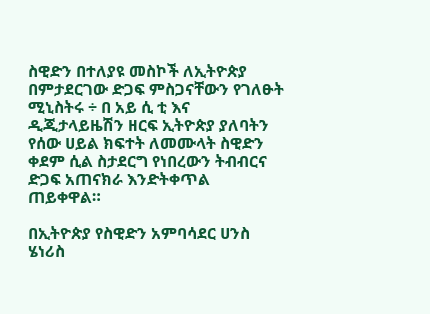ስዊድን በተለያዩ መስኮች ለኢትዮጵያ በምታደርገው ድጋፍ ምስጋናቸውን የገለፁት ሚኒስትሩ ÷ በ አይ ሲ ቲ እና ዲጂታላይዜሽን ዘርፍ ኢትዮጵያ ያለባትን የሰው ሀይል ክፍተት ለመሙላት ስዊድን ቀደም ሲል ስታደርግ የነበረውን ትብብርና ድጋፍ አጠናክራ እንድትቀጥል ጠይቀዋል።

በኢትዮጵያ የስዊድን አምባሳደር ሀንስ ሄነሪስ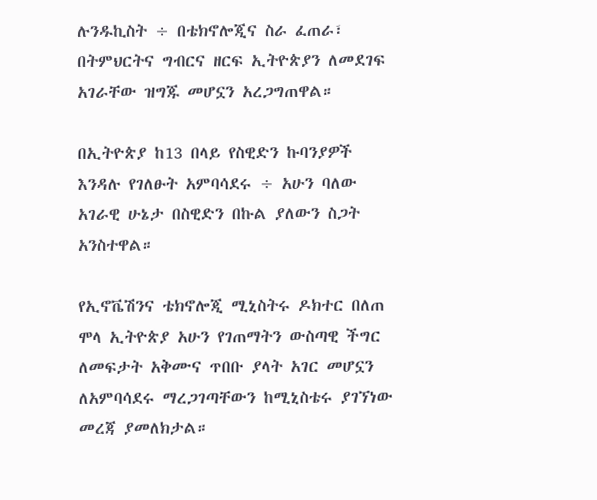ሉንዱኪስት ÷ በቴክኖሎጂና ስራ ፈጠራ፣ በትምህርትና ግብርና ዘርፍ ኢትዮጵያን ለመደገፍ አገራቸው ዝግጁ መሆኗን አረጋግጠዋል።

በኢትዮጵያ ከ13 በላይ የስዊድን ኩባንያዎች እንዳሉ የገለፁት አምባሳደሩ ÷ አሁን ባለው አገራዊ ሁኔታ በስዊድን በኩል ያለውን ስጋት አንስተዋል።

የኢኖቬሽንና ቴክኖሎጂ ሚኒስትሩ ዶክተር በለጠ ሞላ ኢትዮጵያ አሁን የገጠማትን ውስጣዊ ችግር ለመፍታት አቅሙና ጥበቡ ያላት አገር መሆኗን ለአምባሳደሩ ማረጋገጣቸውን ከሚኒስቴሩ ያገኘነው መረጃ ያመለክታል።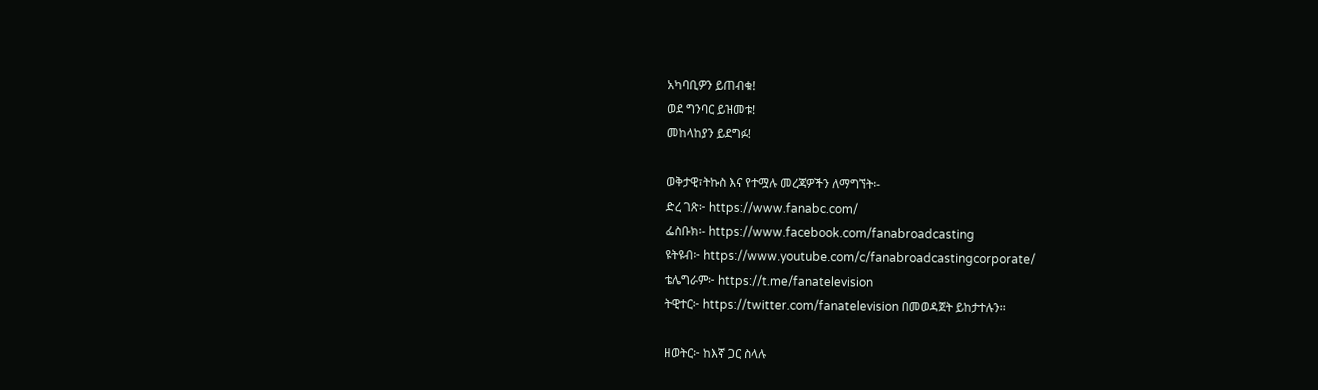አካባቢዎን ይጠብቁ!
ወደ ግንባር ይዝመቱ!
መከላከያን ይደግፉ!

ወቅታዊ፣ትኩስ እና የተሟሉ መረጃዎችን ለማግኘት፡-
ድረ ገጽ፦ https://www.fanabc.com/
ፌስቡክ፡- https://www.facebook.com/fanabroadcasting
ዩትዩብ፦ https://www.youtube.com/c/fanabroadcastingcorporate/
ቴሌግራም፦ https://t.me/fanatelevision
ትዊተር፦ https://twitter.com/fanatelevision በመወዳጀት ይከታተሉን፡፡

ዘወትር፦ ከእኛ ጋር ስላሉ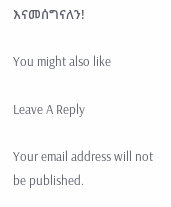እናመሰግናለን!

You might also like

Leave A Reply

Your email address will not be published.